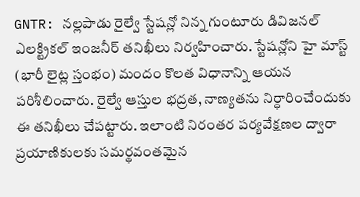GNTR: నల్లపాడు రైల్వే స్టేషన్లో నిన్న గుంటూరు డివిజనల్ ఎలక్ట్రికల్ ఇంజనీర్ తనిఖీలు నిర్వహించారు. స్టేషన్లోని హై మాస్ట్ (భారీ లైట్ల స్తంభం) మందం కొలత విధానాన్ని ఆయన పరిశీలించారు. రైల్వే ఆస్తుల భద్రత, నాణ్యతను నిర్ధారించేందుకు ఈ తనిఖీలు చేపట్టారు. ఇలాంటి నిరంతర పర్యవేక్షణల ద్వారా ప్రయాణికులకు సమర్థవంతమైన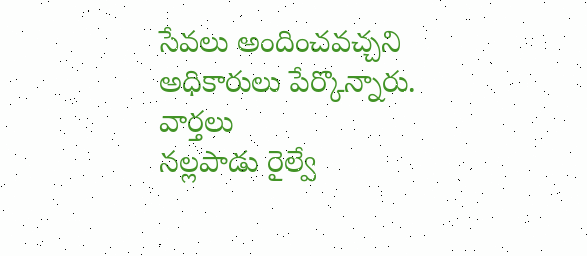సేవలు అందించవచ్చని అధికారులు పేర్కొన్నారు.
వార్తలు
నల్లపాడు రైల్వే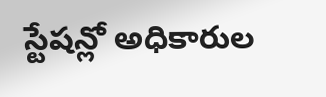స్టేషన్లో అధికారుల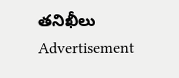తనిఖీలు
Advertisement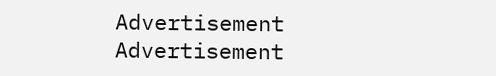Advertisement
Advertisement